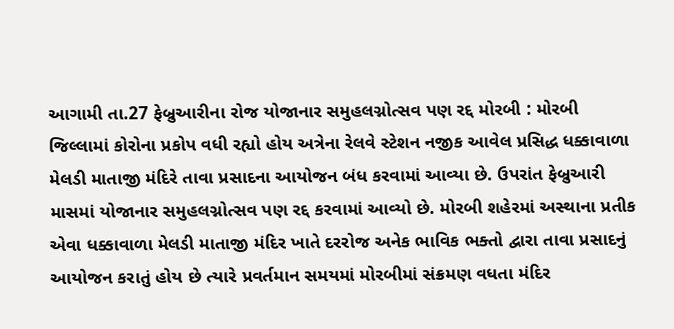આગામી તા.27 ફેબ્રુઆરીના રોજ યોજાનાર સમુહલગ્નોત્સવ પણ રદ્દ મોરબી : મોરબી જિલ્લામાં કોરોના પ્રકોપ વધી રહ્યો હોય અત્રેના રેલવે સ્ટેશન નજીક આવેલ પ્રસિદ્ધ ધક્કાવાળા મેલડી માતાજી મંદિરે તાવા પ્રસાદના આયોજન બંધ કરવામાં આવ્યા છે. ઉપરાંત ફેબ્રુઆરી માસમાં યોજાનાર સમુહલગ્નોત્સવ પણ રદ્દ કરવામાં આવ્યો છે. મોરબી શહેરમાં અસ્થાના પ્રતીક એવા ધક્કાવાળા મેલડી માતાજી મંદિર ખાતે દરરોજ અનેક ભાવિક ભક્તો દ્વારા તાવા પ્રસાદનું આયોજન કરાતું હોય છે ત્યારે પ્રવર્તમાન સમયમાં મોરબીમાં સંક્રમણ વધતા મંદિર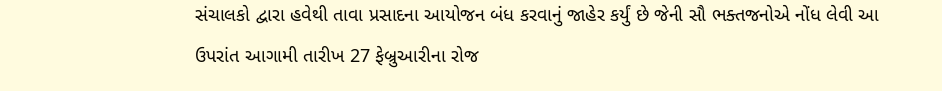સંચાલકો દ્વારા હવેથી તાવા પ્રસાદના આયોજન બંધ કરવાનું જાહેર કર્યું છે જેની સૌ ભક્તજનોએ નોંધ લેવી આ ઉપરાંત આગામી તારીખ 27 ફેબ્રુઆરીના રોજ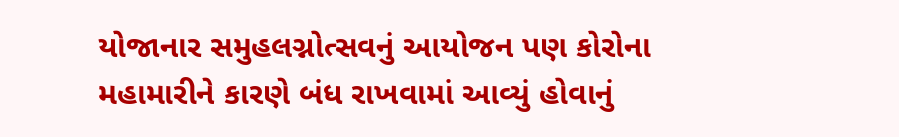યોજાનાર સમુહલગ્નોત્સવનું આયોજન પણ કોરોના મહામારીને કારણે બંધ રાખવામાં આવ્યું હોવાનું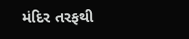મંદિર તરફથી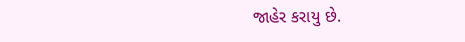જાહેર કરાયુ છે.